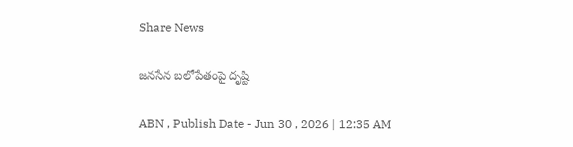Share News

జనసేన బలోపేతంపై దృష్టి

ABN , Publish Date - Jun 30 , 2026 | 12:35 AM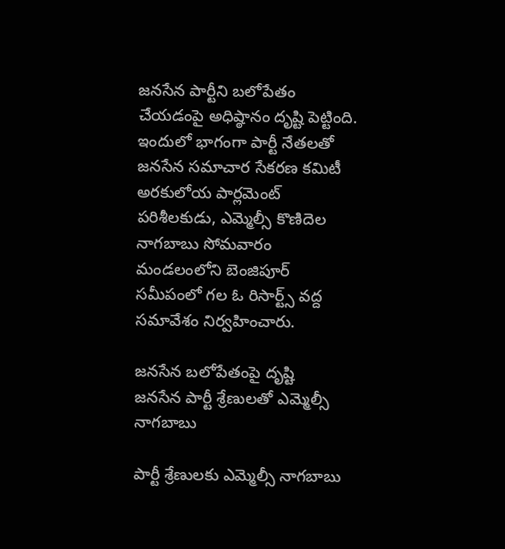జనసేన పార్టీని బలోపేతం చేయడంపై అధిష్ఠానం దృష్టి పెట్టింది. ఇందులో భాగంగా పార్టీ నేతలతో జనసేన సమాచార సేకరణ కమిటీ అరకులోయ పార్లమెంట్‌ పరిశీలకుడు, ఎమ్మెల్సీ కొణిదెల నాగబాబు సోమవారం మండలంలోని బెంజిపూర్‌ సమీపంలో గల ఓ రిసార్ట్స్‌ వద్ద సమావేశం నిర్వహించారు.

జనసేన బలోపేతంపై దృష్టి
జనసేన పార్టీ శ్రేణులతో ఎమ్మెల్సీ నాగబాబు

పార్టీ శ్రేణులకు ఎమ్మెల్సీ నాగబాబు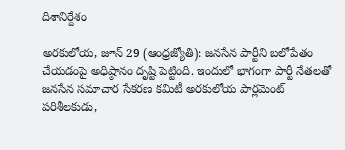దిశానిర్దేశం

అరకులోయ, జూన్‌ 29 (ఆంధ్రజ్యోతి): జనసేన పార్టీని బలోపేతం చేయడంపై అధిష్ఠానం దృష్టి పెట్టింది. ఇందులో భాగంగా పార్టీ నేతలతో జనసేన సమాచార సేకరణ కమిటీ అరకులోయ పార్లమెంట్‌ పరిశీలకుడు,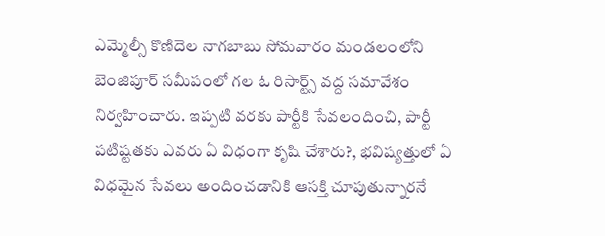ఎమ్మెల్సీ కొణిదెల నాగబాబు సోమవారం మండలంలోని బెంజిపూర్‌ సమీపంలో గల ఓ రిసార్ట్స్‌ వద్ద సమావేశం నిర్వహించారు. ఇప్పటి వరకు పార్టీకి సేవలందించి, పార్టీ పటిష్టతకు ఎవరు ఏ విధంగా కృషి చేశారు?, భవిష్యత్తులో ఏ విధమైన సేవలు అందించడానికి ఆసక్తి చూపుతున్నారనే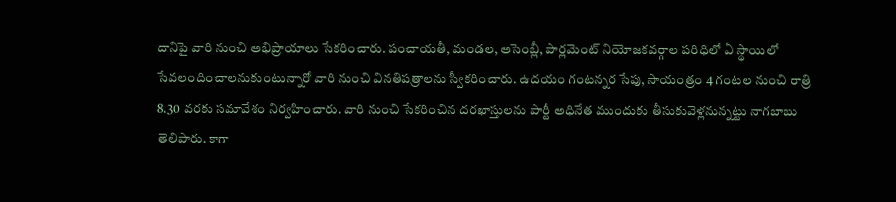దానిపై వారి నుంచి అభిప్రాయాలు సేకరించారు. పంచాయతీ, మండల, అసెంబ్లీ, పార్లమెంట్‌ నియోజకవర్గాల పరిధిలో ఏ స్థాయిలో సేవలందించాలనుకుంటున్నారో వారి నుంచి వినతిపత్రాలను స్వీకరించారు. ఉదయం గంటన్నర సేపు, సాయంత్రం 4 గంటల నుంచి రాత్రి 8.30 వరకు సమావేశం నిర్వహించారు. వారి నుంచి సేకరించిన దరఖాస్తులను పార్టీ అధినేత ముందుకు తీసుకువెళ్లనున్నట్టు నాగబాబు తెలిపారు. కాగా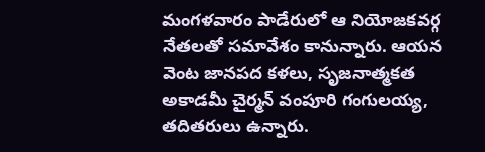మంగళవారం పాడేరులో ఆ నియోజకవర్గ నేతలతో సమావేశం కానున్నారు. ఆయన వెంట జానపద కళలు, సృజనాత్మకత అకాడమీ చైర్మన్‌ వంపూరి గంగులయ్య, తదితరులు ఉన్నారు.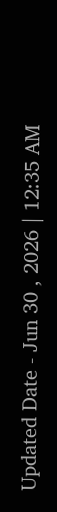Updated Date - Jun 30 , 2026 | 12:35 AM